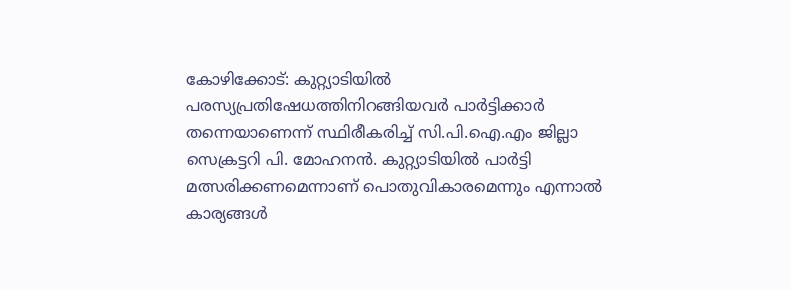കോഴിക്കോട്: കുറ്റ്യാടിയില്‍ പരസ്യപ്രതിഷേധത്തിനിറങ്ങിയവര്‍ പാര്‍ട്ടിക്കാര്‍ തന്നെയാണെന്ന് സ്ഥിരീകരിച്ച് സി.പി.ഐ.എം ജില്ലാ സെക്രട്ടറി പി. മോഹനന്‍. കുറ്റ്യാടിയില്‍ പാര്‍ട്ടി മത്സരിക്കണമെന്നാണ് പൊതുവികാരമെന്നും എന്നാല്‍ കാര്യങ്ങള്‍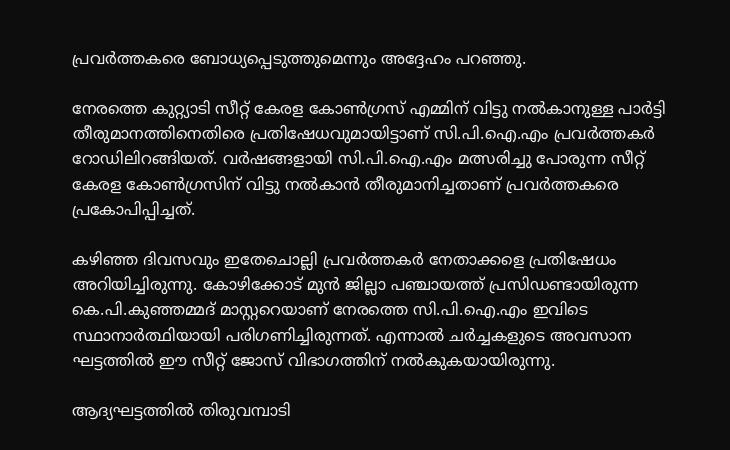പ്രവര്‍ത്തകരെ ബോധ്യപ്പെടുത്തുമെന്നും അദ്ദേഹം പറഞ്ഞു.

നേരത്തെ കുറ്റ്യാടി സീറ്റ് കേരള കോണ്‍ഗ്രസ് എമ്മിന് വിട്ടു നല്‍കാനുള്ള പാര്‍ട്ടി തീരുമാനത്തിനെതിരെ പ്രതിഷേധവുമായിട്ടാണ് സി.പി.ഐ.എം പ്രവര്‍ത്തകര്‍ റോഡിലിറങ്ങിയത്. വര്‍ഷങ്ങളായി സി.പി.ഐ.എം മത്സരിച്ചു പോരുന്ന സീറ്റ് കേരള കോണ്‍ഗ്രസിന് വിട്ടു നല്‍കാന്‍ തീരുമാനിച്ചതാണ് പ്രവര്‍ത്തകരെ പ്രകോപിപ്പിച്ചത്.

കഴിഞ്ഞ ദിവസവും ഇതേചൊല്ലി പ്രവര്‍ത്തകര്‍ നേതാക്കളെ പ്രതിഷേധം അറിയിച്ചിരുന്നു. കോഴിക്കോട് മുന്‍ ജില്ലാ പഞ്ചായത്ത് പ്രസിഡണ്ടായിരുന്ന കെ.പി.കുഞ്ഞമ്മദ് മാസ്റ്ററെയാണ് നേരത്തെ സി.പി.ഐ.എം ഇവിടെ സ്ഥാനാര്‍ത്ഥിയായി പരിഗണിച്ചിരുന്നത്. എന്നാല്‍ ചര്‍ച്ചകളുടെ അവസാന ഘട്ടത്തില്‍ ഈ സീറ്റ് ജോസ് വിഭാഗത്തിന് നല്‍കുകയായിരുന്നു.

ആദ്യഘട്ടത്തില്‍ തിരുവമ്പാടി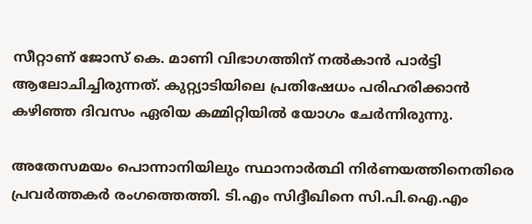സീറ്റാണ് ജോസ് കെ. മാണി വിഭാഗത്തിന് നല്‍കാന്‍ പാര്‍ട്ടി ആലോചിച്ചിരുന്നത്. കുറ്റ്യാടിയിലെ പ്രതിഷേധം പരിഹരിക്കാന്‍ കഴിഞ്ഞ ദിവസം ഏരിയ കമ്മിറ്റിയില്‍ യോഗം ചേര്‍ന്നിരുന്നു.

അതേസമയം പൊന്നാനിയിലും സ്ഥാനാര്‍ത്ഥി നിര്‍ണയത്തിനെതിരെ പ്രവര്‍ത്തകര്‍ രംഗത്തെത്തി. ടി.എം സിദ്ദീഖിനെ സി.പി.ഐ.എം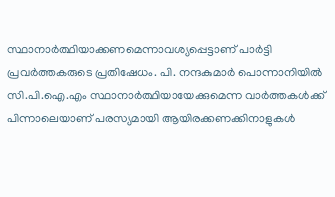സ്ഥാനാര്‍ത്ഥിയാക്കണമെന്നാവശ്യപ്പെട്ടാണ് പാര്‍ട്ടി പ്രവര്‍ത്തകരുടെ പ്രതിഷേധം. പി. നന്ദകുമാര്‍ പൊന്നാനിയില്‍ സി.പി.ഐ.എം സ്ഥാനാര്‍ത്ഥിയായേക്കുമെന്ന വാര്‍ത്തകള്‍ക്ക് പിന്നാലെയാണ് പരസ്യമായി ആയിരക്കണക്കിനാളുകള്‍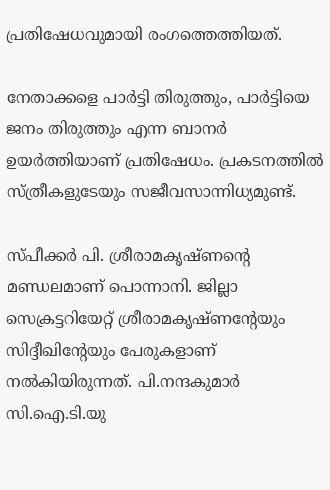പ്രതിഷേധവുമായി രംഗത്തെത്തിയത്.

നേതാക്കളെ പാര്‍ട്ടി തിരുത്തും, പാര്‍ട്ടിയെ ജനം തിരുത്തും എന്ന ബാനര്‍ ഉയര്‍ത്തിയാണ് പ്രതിഷേധം. പ്രകടനത്തില്‍ സ്ത്രീകളുടേയും സജീവസാന്നിധ്യമുണ്ട്.

സ്പീക്കര്‍ പി. ശ്രീരാമകൃഷ്ണന്റെ മണ്ഡലമാണ് പൊന്നാനി. ജില്ലാ സെക്രട്ടറിയേറ്റ് ശ്രീരാമകൃഷ്ണന്റേയും സിദ്ദീഖിന്റേയും പേരുകളാണ് നല്‍കിയിരുന്നത്. പി.നന്ദകുമാര്‍ സി.ഐ.ടി.യു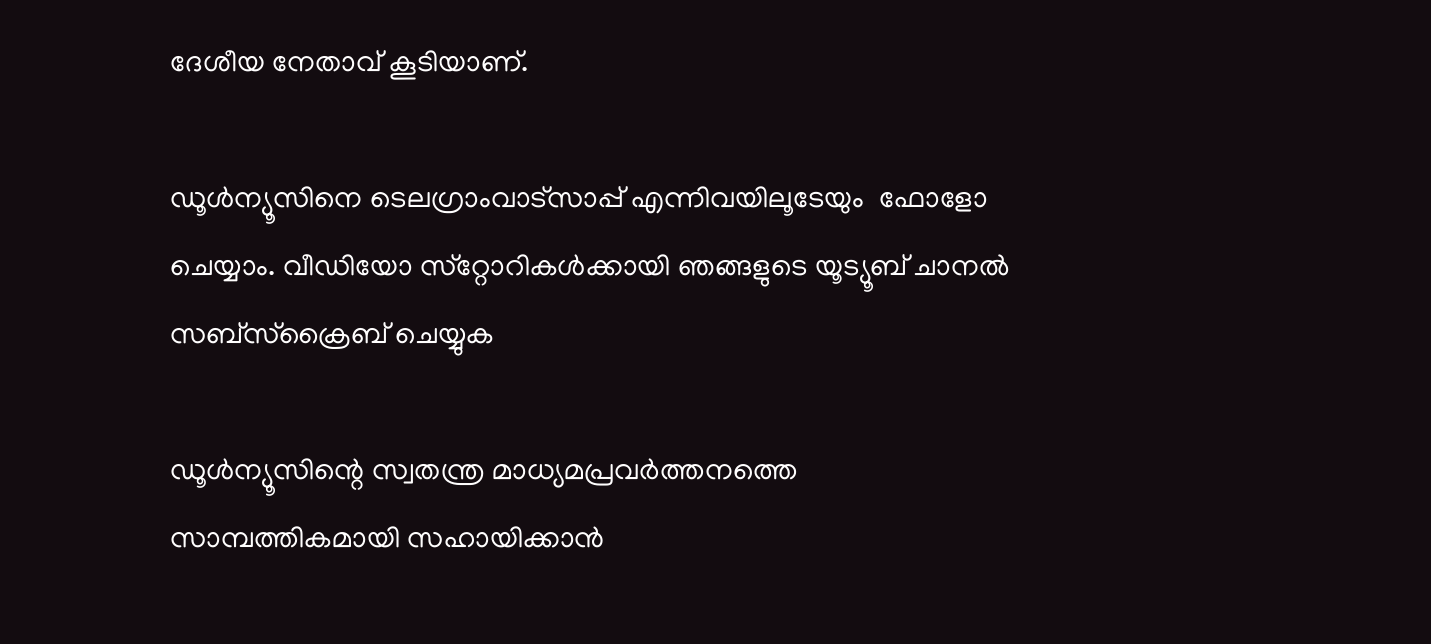ദേശീയ നേതാവ് കൂടിയാണ്.

ഡൂള്‍ന്യൂസിനെ ടെലഗ്രാംവാട്‌സാപ്പ് എന്നിവയിലൂടേയും  ഫോളോ ചെയ്യാം. വീഡിയോ സ്‌റ്റോറികള്‍ക്കായി ഞങ്ങളുടെ യൂട്യൂബ് ചാനല്‍ സബ്‌സ്‌ക്രൈബ് ചെയ്യുക

ഡൂള്‍ന്യൂസിന്റെ സ്വതന്ത്ര മാധ്യമപ്രവര്‍ത്തനത്തെ സാമ്പത്തികമായി സഹായിക്കാന്‍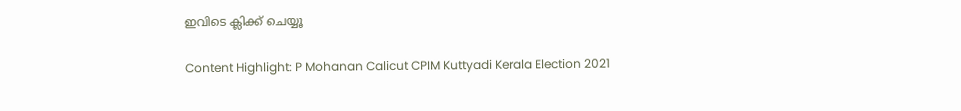ഇവിടെ ക്ലിക്ക് ചെയ്യൂ

Content Highlight: P Mohanan Calicut CPIM Kuttyadi Kerala Election 2021